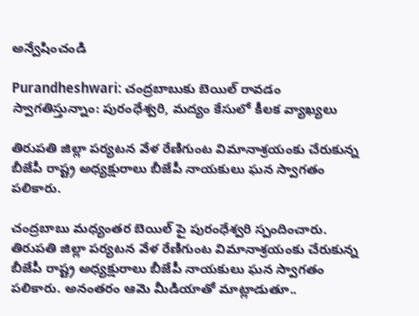అన్వేషించండి

Purandheshwari: చంద్రబాబుకు బెయిల్ రావడం స్వాగతిస్తున్నాం: పురంధేశ్వరి, మద్యం కేసులో కీలక వ్యాఖ్యలు

తిరుపతి జిల్లా పర్యటన వేళ రేణిగుంట విమానాశ్రయంకు చేరుకున్న బీజేపీ రాష్ట్ర అధ్యక్షురాలు బీజేపీ నాయకులు ఘన స్వాగతం పలికారు.

చంద్రబాబు మధ్యంతర బెయిల్ పై పురంధేశ్వరి స్పందించారు. తిరుపతి జిల్లా పర్యటన వేళ రేణిగుంట విమానాశ్రయంకు చేరుకున్న బీజేపీ రాష్ట్ర అధ్యక్షురాలు బీజేపీ నాయకులు ఘన స్వాగతం పలికారు. అనంతరం ఆమె మీడియాతో మాట్లాడుతూ..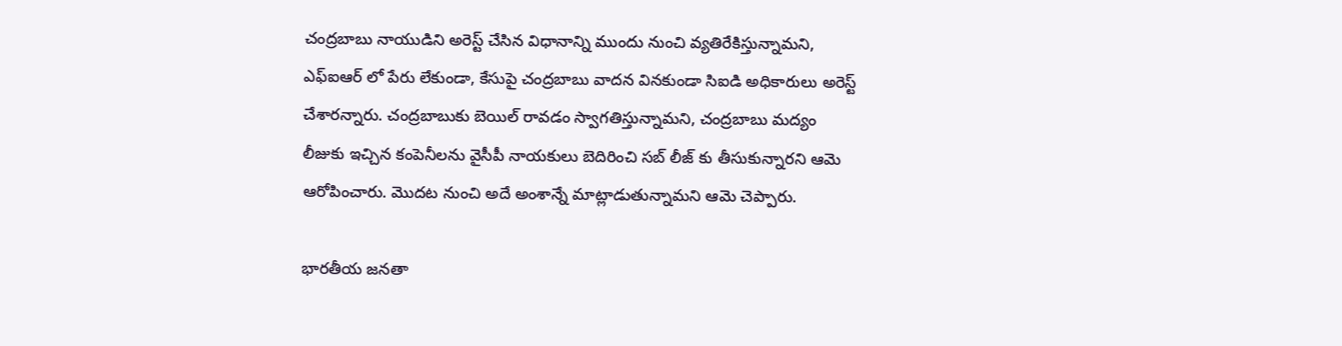చంద్రబాబు నాయుడిని అరెస్ట్ చేసిన విధానాన్ని ముందు నుంచి వ్యతిరేకిస్తున్నామని, ఎఫ్ఐఆర్ లో పేరు లేకుండా, కేసుపై చంద్రబాబు వాదన వినకుండా సిఐడి అధికారులు అరెస్ట్ చేశారన్నారు. చంద్రబాబుకు బెయిల్ రావడం స్వాగతిస్తున్నామని, చంద్రబాబు మద్యం లీజుకు ఇచ్చిన కంపెనీలను వైసీపీ నాయకులు బెదిరించి సబ్ లీజ్ కు తీసుకున్నారని ఆమె ఆరోపించారు. మొదట నుంచి అదే అంశాన్నే మాట్లాడుతున్నామని ఆమె చెప్పారు.

భారతీయ జనతా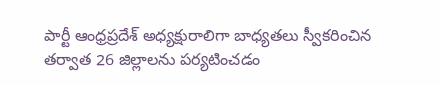పార్టీ ఆంధ్రప్రదేశ్ అధ్యక్షురాలిగా బాధ్యతలు స్వీకరించిన తర్వాత 26 జిల్లాలను పర్యటించడం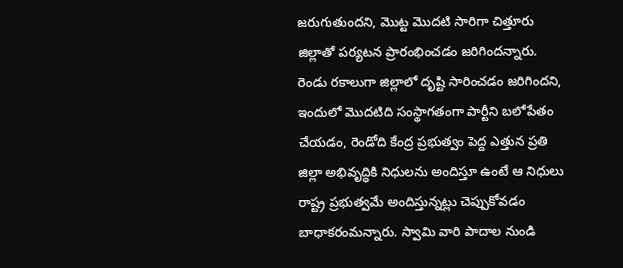జరుగుతుందని, మొట్ట మొదటి సారిగా చిత్తూరు జిల్లాతో పర్యటన ప్రారంభించడం జరిగిందన్నారు. రెండు రకాలుగా జిల్లాలో దృష్టి సారించడం జరిగిందని, ఇందులో మొదటిది సంస్థాగతంగా పార్టీని బలోపేతం చేయడం, రెండోది కేంద్ర ప్రభుత్వం పెద్ద ఎత్తున ప్రతి జిల్లా అభివృద్ధికి నిధులను అందిస్తూ ఉంటే ఆ నిధులు రాష్ట్ర ప్రభుత్వమే అందిస్తున్నట్లు చెప్పుకోవడం‌ బాధాకరంమన్నారు. స్వామి వారి పాదాల నుండి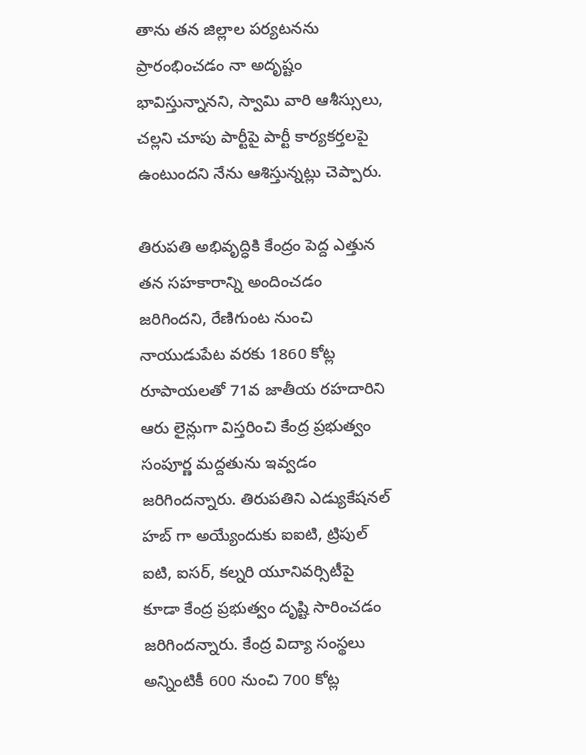తాను తన జిల్లాల పర్యటనను ప్రారంభించడం నా అదృష్టం భావిస్తున్నానని, స్వామి వారి ఆశీస్సులు, చల్లని చూపు పార్టీపై పార్టీ కార్యకర్తలపై ఉంటుందని నేను ఆశిస్తున్నట్లు చెప్పారు.

తిరుపతి అభివృద్ధికి కేంద్రం పెద్ద ఎత్తున తన సహకారాన్ని అందించడం జరిగిందని, రేణిగుంట నుంచి నాయుడుపేట వరకు 1860 కోట్ల రూపాయలతో 71వ జాతీయ రహదారిని ఆరు లైన్లుగా విస్తరించి కేంద్ర ప్రభుత్వం సంపూర్ణ మద్దతును ఇవ్వడం జరిగిందన్నారు. తిరుపతిని ఎడ్యుకేషనల్ హబ్ గా అయ్యేందుకు ఐఐటి, ట్రిపుల్ ఐటి, ఐసర్, కల్నరి యూనివర్సిటీపై కూడా కేంద్ర ప్రభుత్వం దృష్టి సారించడం జరిగిందన్నారు. కేంద్ర విద్యా సంస్థలు అన్నింటికీ 600 నుంచి 700 కోట్ల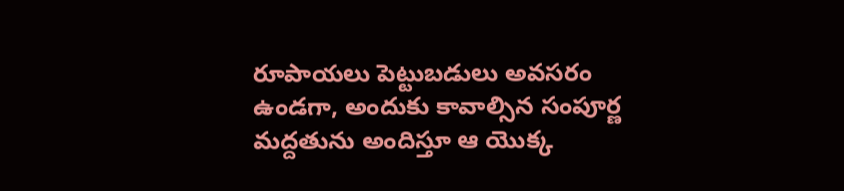రూపాయలు పెట్టుబడులు అవసరం ఉండగా, అందుకు కావాల్సిన సంపూర్ణ మద్దతును అందిస్తూ ఆ యొక్క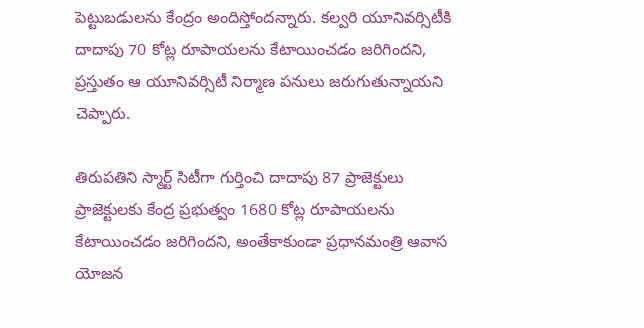పెట్టుబడులను కేంద్రం అందిస్తోందన్నారు. కల్వరి యూనివర్సిటీకి దాదాపు 70 కోట్ల రూపాయలను కేటాయించడం జరిగిందని, ప్రస్తుతం ఆ యూనివర్సిటీ నిర్మాణ పనులు జరుగుతున్నాయని చెప్పారు.

తిరుపతిని స్మార్ట్ సిటీగా గుర్తించి దాదాపు 87 ప్రాజెక్టులు ప్రాజెక్టులకు కేంద్ర ప్రభుత్వం 1680 కోట్ల రూపాయలను కేటాయించడం జరిగిందని, అంతేకాకుండా ప్రధానమంత్రి ఆవాస యోజన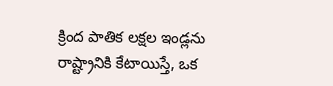క్రింద పాతిక లక్షల ఇండ్లను రాష్ట్రానికి కేటాయిస్తే, ఒక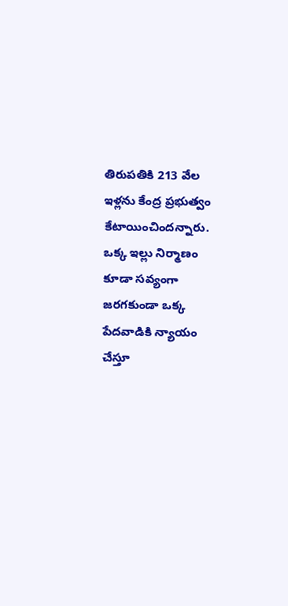తిరుపతికి 213 వేల ఇళ్లను కేంద్ర ప్రభుత్వం కేటాయించిందన్నారు. ఒక్క ఇల్లు నిర్మాణం కూడా సవ్యంగా జరగకుండా ఒక్క పేదవాడికి న్యాయం చేస్తూ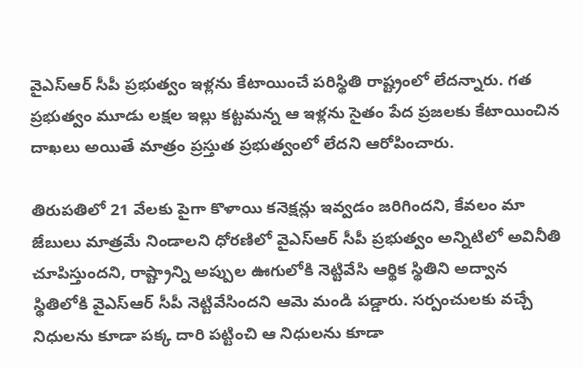వైఎస్ఆర్ సీపీ ప్రభుత్వం ఇళ్లను కేటాయించే పరిస్థితి రాష్ట్రంలో లేదన్నారు. గత ప్రభుత్వం మూడు లక్షల ఇల్లు కట్టమన్న ఆ ఇళ్లను సైతం పేద ప్రజలకు కేటాయించిన దాఖలు అయితే మాత్రం ప్రస్తుత ప్రభుత్వంలో లేదని ఆరోపించారు.

తిరుపతిలో 21 వేలకు పైగా కొళాయి కనెక్షన్లు ఇవ్వడం జరిగిందని, కేవలం మా జేబులు మాత్రమే నిండాలని ధోరణిలో వైఎస్ఆర్ సీపీ ప్రభుత్వం అన్నిటిలో అవినీతి చూపిస్తుందని, రాష్ట్రాన్ని అప్పుల ఊగులోకి నెట్టివేసి ఆర్థిక స్థితిని అద్వాన స్థితిలోకి వైఎస్ఆర్ సీపీ నెట్టివేసిందని ఆమె మండి పడ్డారు‌. సర్పంచులకు వచ్చే నిధులను కూడా పక్క దారి పట్టించి ఆ నిధులను కూడా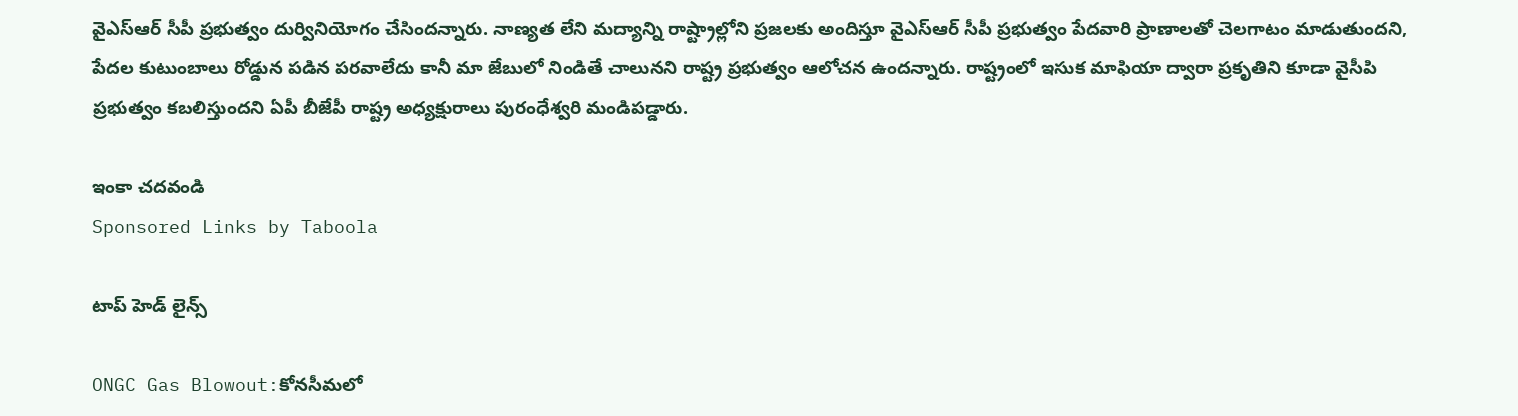వైఎస్ఆర్ సీపీ ప్రభుత్వం దుర్వినియోగం చేసిందన్నారు. నాణ్యత లేని మద్యాన్ని రాష్ట్రాల్లోని ప్రజలకు అందిస్తూ వైఎస్ఆర్ సీపీ ప్రభుత్వం పేదవారి ప్రాణాలతో చెలగాటం మాడుతుందని, పేదల కుటుంబాలు రోడ్డున పడిన పరవాలేదు కానీ మా జేబులో నిండితే చాలునని రాష్ట్ర ప్రభుత్వం ఆలోచన ఉందన్నారు. రాష్ట్రంలో ఇసుక మాఫియా ద్వారా ప్రకృతిని‌ కూడా వైసీపి‌ ప్రభుత్వం కబలిస్తుందని ఏపీ బీజేపీ రాష్ట్ర అధ్యక్షురాలు‌ పురంధేశ్వరి మండిపడ్డారు.

ఇంకా చదవండి
Sponsored Links by Taboola

టాప్ హెడ్ లైన్స్

ONGC Gas Blowout:కోనసీమలో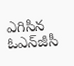ఎగిసిన ఓఎన్‌జీసీ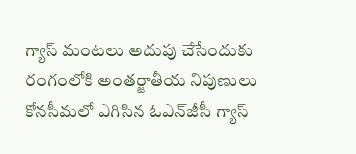గ్యాస్‌ మంటలు అదుపు చేసేందుకు రంగంలోకి అంతర్జాతీయ నిపుణులు
కోనసీమలో ఎగిసిన ఓఎన్‌జీసీ గ్యాస్‌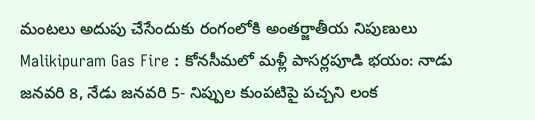మంటలు అదుపు చేసేందుకు రంగంలోకి అంతర్జాతీయ నిపుణులు
Malikipuram Gas Fire : కోనసీమలో మళ్లీ పాసర్లపూడి భయం: నాడు జనవరి 8, నేడు జనవరి 5- నిప్పుల కుంపటిపై పచ్చని లంక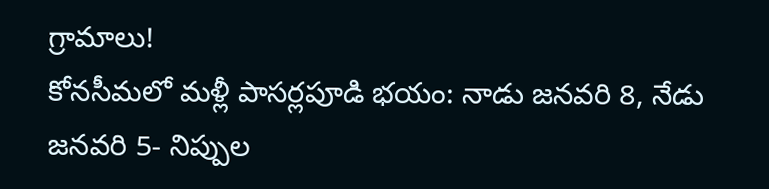గ్రామాలు!
కోనసీమలో మళ్లీ పాసర్లపూడి భయం: నాడు జనవరి 8, నేడు జనవరి 5- నిప్పుల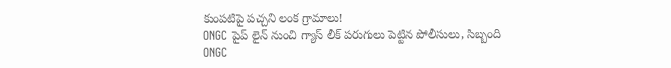కుంపటిపై పచ్చని లంక గ్రామాలు!
ONGC పైప్ లైన్ నుంచి గ్యాస్ లీక్ పరుగులు పెట్టిన పోలీసులు, సిబ్బంది
ONGC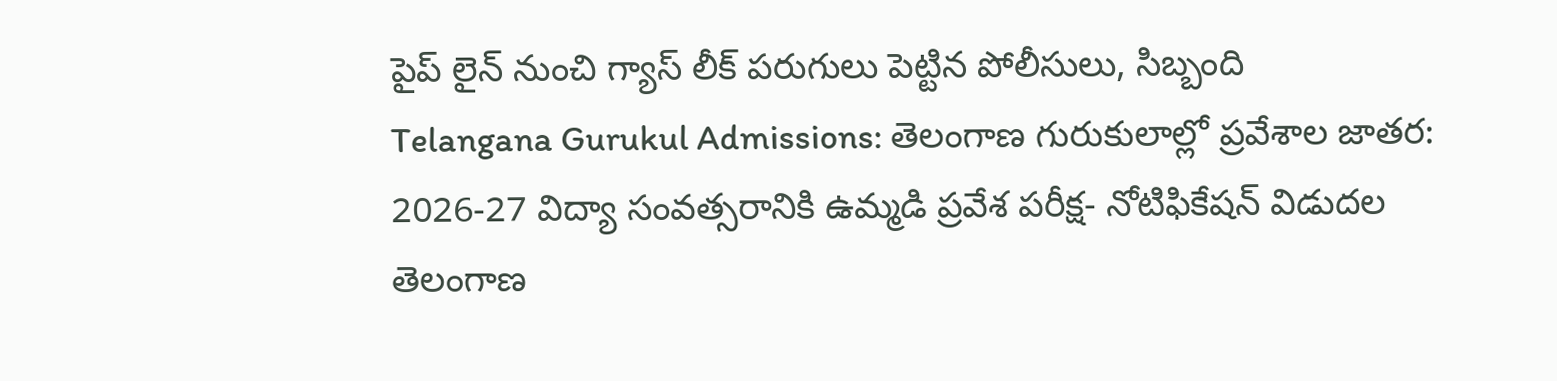పైప్ లైన్ నుంచి గ్యాస్ లీక్ పరుగులు పెట్టిన పోలీసులు, సిబ్బంది
Telangana Gurukul Admissions: తెలంగాణ గురుకులాల్లో ప్రవేశాల జాతర: 2026-27 విద్యా సంవత్సరానికి ఉమ్మడి ప్రవేశ పరీక్ష- నోటిఫికేషన్ విడుదల
తెలంగాణ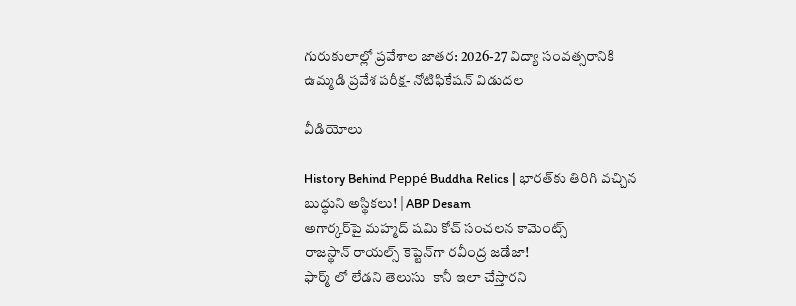గురుకులాల్లో ప్రవేశాల జాతర: 2026-27 విద్యా సంవత్సరానికి ఉమ్మడి ప్రవేశ పరీక్ష- నోటిఫికేషన్ విడుదల

వీడియోలు

History Behind Peppé Buddha Relics | భారత్‌కు తిరిగి వచ్చిన బుద్ధుని అస్థికలు! | ABP Desam
అగార్కర్‌పై మహ్మద్ షమి కోచ్ సంచలన కామెంట్స్
రాజస్థాన్ రాయల్స్ కెప్టెన్‌గా రవీంద్ర జడేజా!
ఫార్మ్ లో లేడని తెలుసు  కానీ ఇలా చేస్తారని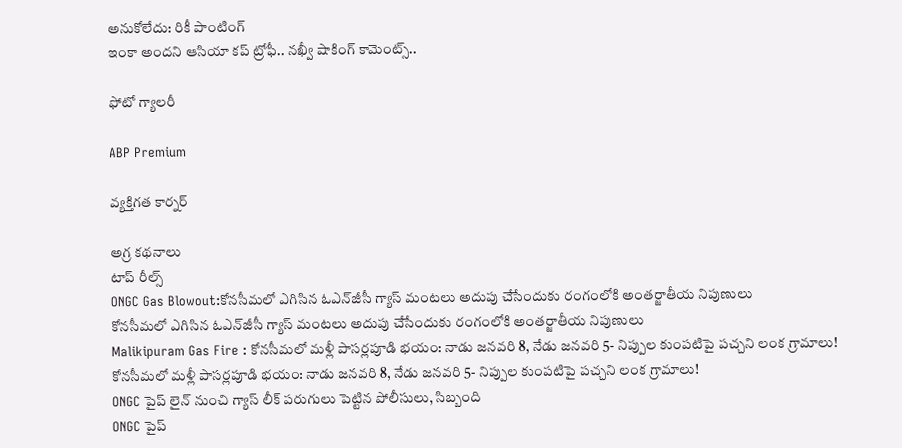అనుకోలేదు: రికీ పాంటింగ్
ఇంకా అందని ఆసియా కప్ ట్రోఫీ.. నఖ్వీ షాకింగ్ కామెంట్స్..

ఫోటో గ్యాలరీ

ABP Premium

వ్యక్తిగత కార్నర్

అగ్ర కథనాలు
టాప్ రీల్స్
ONGC Gas Blowout:కోనసీమలో ఎగిసిన ఓఎన్‌జీసీ గ్యాస్‌ మంటలు అదుపు చేసేందుకు రంగంలోకి అంతర్జాతీయ నిపుణులు
కోనసీమలో ఎగిసిన ఓఎన్‌జీసీ గ్యాస్‌ మంటలు అదుపు చేసేందుకు రంగంలోకి అంతర్జాతీయ నిపుణులు
Malikipuram Gas Fire : కోనసీమలో మళ్లీ పాసర్లపూడి భయం: నాడు జనవరి 8, నేడు జనవరి 5- నిప్పుల కుంపటిపై పచ్చని లంక గ్రామాలు!
కోనసీమలో మళ్లీ పాసర్లపూడి భయం: నాడు జనవరి 8, నేడు జనవరి 5- నిప్పుల కుంపటిపై పచ్చని లంక గ్రామాలు!
ONGC పైప్ లైన్ నుంచి గ్యాస్ లీక్ పరుగులు పెట్టిన పోలీసులు, సిబ్బంది
ONGC పైప్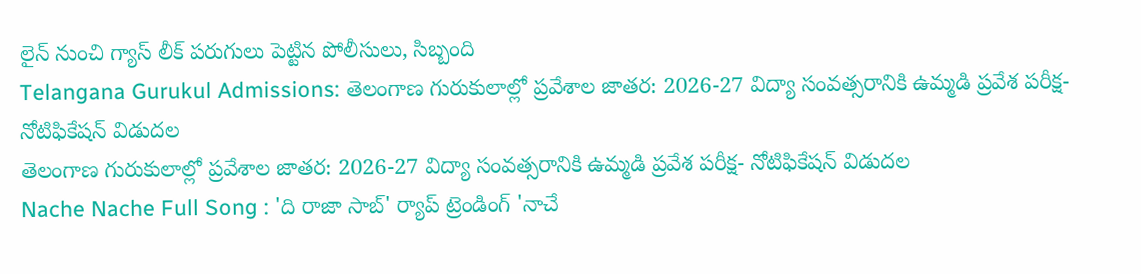లైన్ నుంచి గ్యాస్ లీక్ పరుగులు పెట్టిన పోలీసులు, సిబ్బంది
Telangana Gurukul Admissions: తెలంగాణ గురుకులాల్లో ప్రవేశాల జాతర: 2026-27 విద్యా సంవత్సరానికి ఉమ్మడి ప్రవేశ పరీక్ష- నోటిఫికేషన్ విడుదల
తెలంగాణ గురుకులాల్లో ప్రవేశాల జాతర: 2026-27 విద్యా సంవత్సరానికి ఉమ్మడి ప్రవేశ పరీక్ష- నోటిఫికేషన్ విడుదల
Nache Nache Full Song : 'ది రాజా సాబ్' ర్యాప్ ట్రెండింగ్ 'నాచే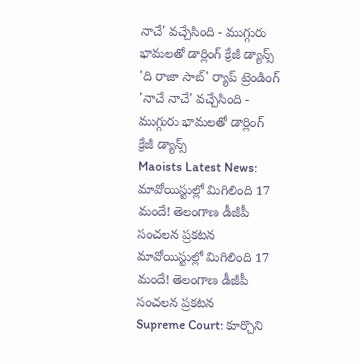నాచే' వచ్చేసింది - ముగ్గురు భామలతో డార్లింగ్ క్రేజీ డ్యాన్స్
'ది రాజా సాబ్' ర్యాప్ ట్రెండింగ్ 'నాచే నాచే' వచ్చేసింది - ముగ్గురు భామలతో డార్లింగ్ క్రేజీ డ్యాన్స్
Maoists Latest News: మావోయిస్టుల్లో మిగిలింది 17 మందే! తెలంగాణ డీజీపీ సంచలన ప్రకటన
మావోయిస్టుల్లో మిగిలింది 17 మందే! తెలంగాణ డీజీపీ సంచలన ప్రకటన
Supreme Court: కూర్చొని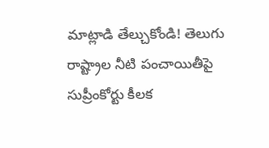మాట్లాడి తేల్చుకోండి! తెలుగు రాష్ట్రాల నీటి పంచాయితీపై సుప్రీంకోర్టు కీలక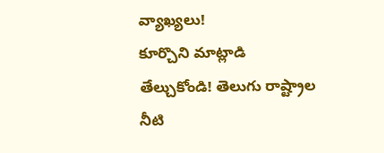వ్యాఖ్యలు!
కూర్చొని మాట్లాడి తేల్చుకోండి! తెలుగు రాష్ట్రాల నీటి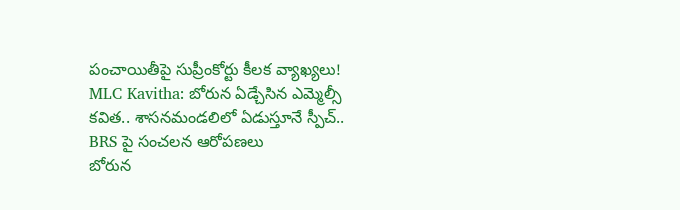పంచాయితీపై సుప్రీంకోర్టు కీలక వ్యాఖ్యలు!
MLC Kavitha: బోరున ఏడ్చేసిన ఎమ్మెల్సీ కవిత.. శాసనమండలిలో ఏడుస్తూనే స్పీచ్.. BRS పై సంచలన ఆరోపణలు
బోరున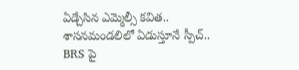ఏడ్చేసిన ఎమ్మెల్సీ కవిత.. శాసనమండలిలో ఏడుస్తూనే స్పీచ్.. BRS పై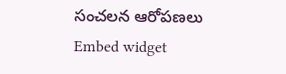సంచలన ఆరోపణలు
Embed widget